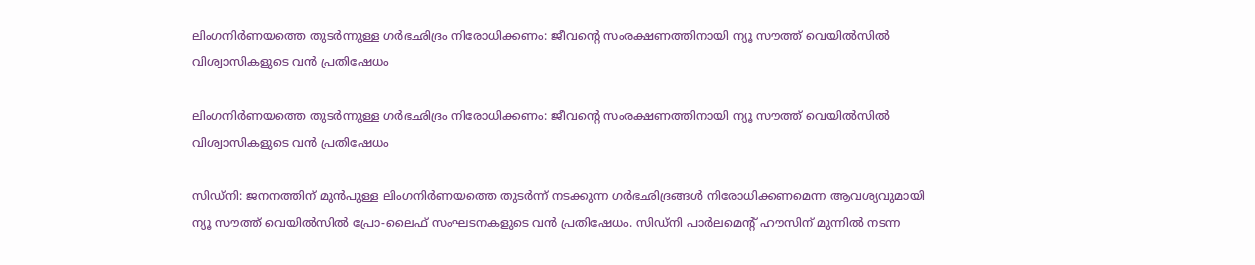ലിംഗനിർണയത്തെ തുടർന്നുള്ള ഗർഭഛിദ്രം നിരോധിക്കണം: ജീവന്റെ സംരക്ഷണത്തിനായി ന്യൂ സൗത്ത് വെയിൽസിൽ വിശ്വാസികളുടെ വൻ പ്രതിഷേധം

ലിംഗനിർണയത്തെ തുടർന്നുള്ള ഗർഭഛിദ്രം നിരോധിക്കണം: ജീവന്റെ സംരക്ഷണത്തിനായി ന്യൂ സൗത്ത് വെയിൽസിൽ വിശ്വാസികളുടെ വൻ പ്രതിഷേധം

സിഡ്‌നി: ജനനത്തിന് മുൻപുള്ള ലിംഗനിർണയത്തെ തുടർന്ന് നടക്കുന്ന ഗർഭഛിദ്രങ്ങൾ നിരോധിക്കണമെന്ന ആവശ്യവുമായി ന്യൂ സൗത്ത് വെയിൽസിൽ പ്രോ-ലൈഫ് സംഘടനകളുടെ വൻ പ്രതിഷേധം. സിഡ്‌നി പാർലമെന്റ് ഹൗസിന് മുന്നിൽ നടന്ന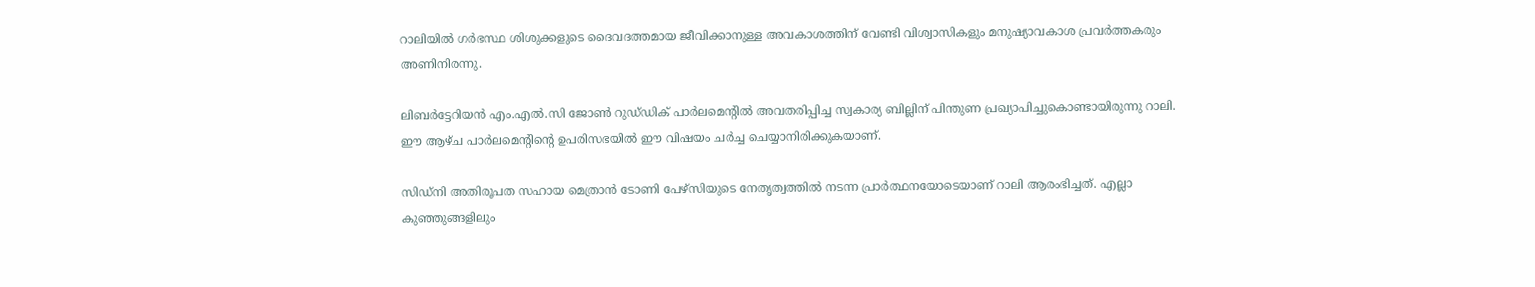റാലിയിൽ ഗർഭസ്ഥ ശിശുക്കളുടെ ദൈവദത്തമായ ജീവിക്കാനുള്ള അവകാശത്തിന് വേണ്ടി വിശ്വാസികളും മനുഷ്യാവകാശ പ്രവർത്തകരും അണിനിരന്നു.

ലിബർട്ടേറിയൻ എം.എൽ.സി ജോൺ റുഡ്‌ഡിക് പാർലമെന്റിൽ അവതരിപ്പിച്ച സ്വകാര്യ ബില്ലിന് പിന്തുണ പ്രഖ്യാപിച്ചുകൊണ്ടായിരുന്നു റാലി. ഈ ആഴ്ച പാർലമെന്റിന്റെ ഉപരിസഭയിൽ ഈ വിഷയം ചർച്ച ചെയ്യാനിരിക്കുകയാണ്.

സിഡ്‌നി അതിരൂപത സഹായ മെത്രാൻ ടോണി പേഴ്സിയുടെ നേതൃത്വത്തിൽ നടന്ന പ്രാർത്ഥനയോടെയാണ് റാലി ആരംഭിച്ചത്. എല്ലാ കുഞ്ഞുങ്ങളിലും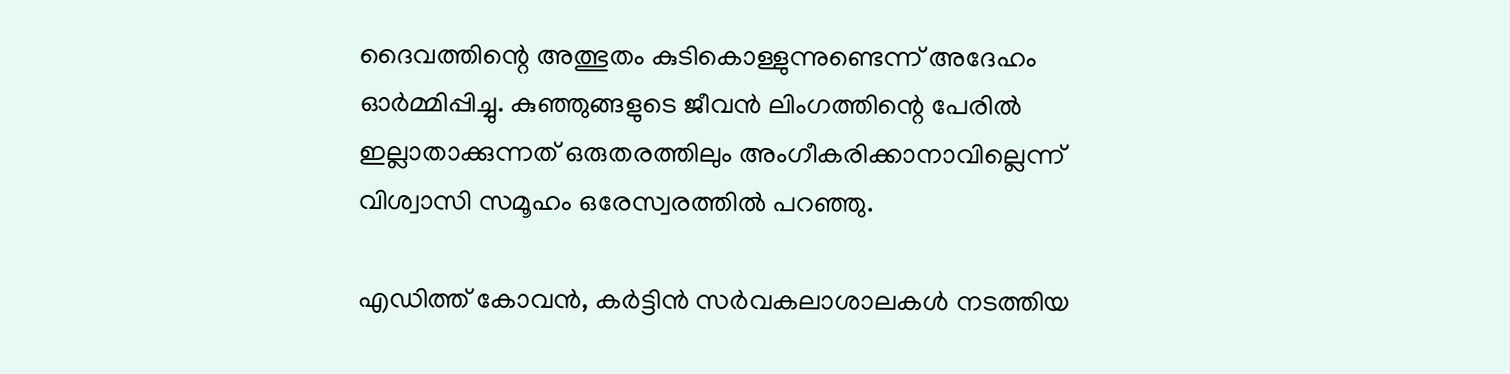ദൈവത്തിന്റെ അത്ഭുതം കുടികൊള്ളുന്നുണ്ടെന്ന് അദേഹം ഓർമ്മിപ്പിച്ചു. കുഞ്ഞുങ്ങളുടെ ജീവൻ ലിംഗത്തിന്റെ പേരിൽ ഇല്ലാതാക്കുന്നത് ഒരുതരത്തിലും അംഗീകരിക്കാനാവില്ലെന്ന് വിശ്വാസി സമൂഹം ഒരേസ്വരത്തിൽ പറഞ്ഞു.

എഡിത്ത് കോവൻ, കർട്ടിൻ സർവകലാശാലകൾ നടത്തിയ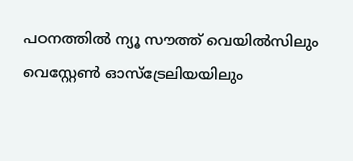പഠനത്തിൽ ന്യൂ സൗത്ത് വെയിൽസിലും വെസ്റ്റേൺ ഓസ്‌ട്രേലിയയിലും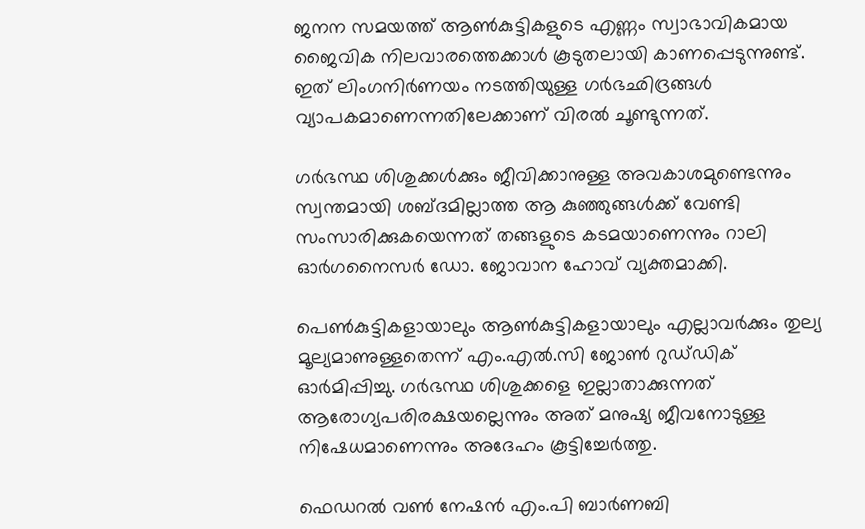ജനന സമയത്ത് ആൺകുട്ടികളുടെ എണ്ണം സ്വാഭാവികമായ ജൈവിക നിലവാരത്തെക്കാൾ കൂടുതലായി കാണപ്പെടുന്നുണ്ട്. ഇത് ലിംഗനിർണയം നടത്തിയുള്ള ഗർഭഛിദ്രങ്ങൾ വ്യാപകമാണെന്നതിലേക്കാണ് വിരൽ ചൂണ്ടുന്നത്.

ഗർഭസ്ഥ ശിശുക്കൾക്കും ജീവിക്കാനുള്ള അവകാശമുണ്ടെന്നും സ്വന്തമായി ശബ്ദമില്ലാത്ത ആ കുഞ്ഞുങ്ങൾക്ക് വേണ്ടി സംസാരിക്കുകയെന്നത് തങ്ങളുടെ കടമയാണെന്നും റാലി ഓർഗനൈസർ ഡോ. ജോവാന ഹോവ് വ്യക്തമാക്കി.

പെൺകുട്ടികളായാലും ആൺകുട്ടികളായാലും എല്ലാവർക്കും തുല്യ മൂല്യമാണുള്ളതെന്ന് എം.എൽ.സി ജോൺ റുഡ്‌ഡിക് ഓർമിപ്പിച്ചു. ഗർഭസ്ഥ ശിശുക്കളെ ഇല്ലാതാക്കുന്നത് ആരോഗ്യപരിരക്ഷയല്ലെന്നും അത് മനുഷ്യ ജീവനോടുള്ള നിഷേധമാണെന്നും അദേഹം കൂട്ടിച്ചേർത്തു.

ഫെഡറൽ വൺ നേഷൻ എം.പി ബാർണബി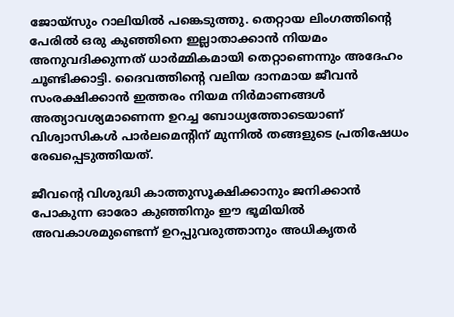ജോയ്സും റാലിയിൽ പങ്കെടുത്തു. തെറ്റായ ലിംഗത്തിന്റെ പേരിൽ ഒരു കുഞ്ഞിനെ ഇല്ലാതാക്കാൻ നിയമം അനുവദിക്കുന്നത് ധാർമ്മികമായി തെറ്റാണെന്നും അദേഹം ചൂണ്ടിക്കാട്ടി. ദൈവത്തിന്റെ വലിയ ദാനമായ ജീവൻ സംരക്ഷിക്കാൻ ഇത്തരം നിയമ നിർമാണങ്ങൾ അത്യാവശ്യമാണെന്ന ഉറച്ച ബോധ്യത്തോടെയാണ് വിശ്വാസികൾ പാർലമെന്റിന് മുന്നിൽ തങ്ങളുടെ പ്രതിഷേധം രേഖപ്പെടുത്തിയത്.

ജീവന്റെ വിശുദ്ധി കാത്തുസൂക്ഷിക്കാനും ജനിക്കാൻ പോകുന്ന ഓരോ കുഞ്ഞിനും ഈ ഭൂമിയിൽ അവകാശമുണ്ടെന്ന് ഉറപ്പുവരുത്താനും അധികൃതർ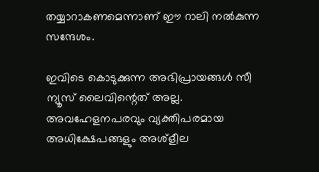തയ്യാറാകണമെന്നാണ് ഈ റാലി നൽകുന്ന സന്ദേശം.

ഇവിടെ കൊടുക്കുന്ന അഭിപ്രായങ്ങള്‍ സീ ന്യൂസ് ലൈവിന്റെത് അല്ല. അവഹേളനപരവും വ്യക്തിപരമായ അധിക്ഷേപങ്ങളും അശ്‌ളീല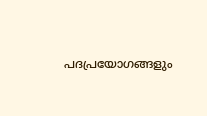പദപ്രയോഗങ്ങളും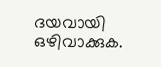ദയവായി ഒഴിവാക്കുക.